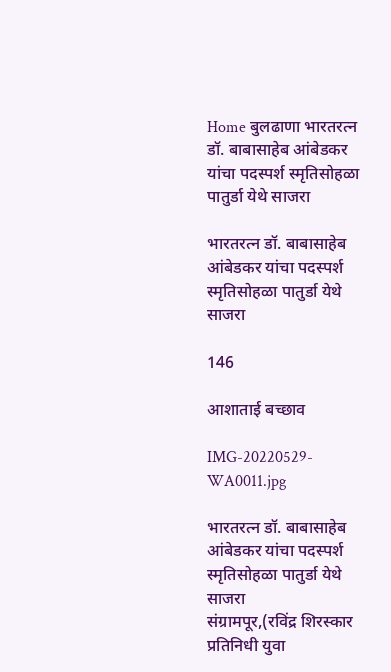Home बुलढाणा भारतरत्न डॉ. बाबासाहेब आंबेडकर यांचा पदस्पर्श स्मृतिसोहळा पातुर्डा येथे साजरा

भारतरत्न डॉ. बाबासाहेब आंबेडकर यांचा पदस्पर्श स्मृतिसोहळा पातुर्डा येथे साजरा

146

आशाताई बच्छाव

IMG-20220529-WA0011.jpg

भारतरत्न डॉ. बाबासाहेब आंबेडकर यांचा पदस्पर्श स्मृतिसोहळा पातुर्डा येथे साजरा                          संग्रामपूर,(रविंद्र शिरस्कार प्रतिनिधी युवा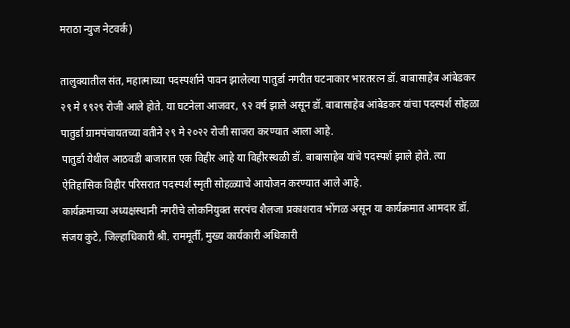मराठा न्युज नेटवर्क)

तालुक्यातील संत, महात्माच्या पदस्पर्शाने पावन झालेल्या पातुर्डा नगरीत घटनाकार भारतरत्न डॉ. बाबासाहेब आंबेडकर २९ मे १९२९ रोजी आले होते. या घटनेला आजवर, ९२ वर्ष झाले असून डॉ. बाबासाहेब आंबेडकर यांचा पदस्पर्श सोहळा पातुर्डा ग्रामपंचायतच्या वतीने २९ मे २०२२ रोजी साजरा करण्यात आला आहे.
पातुर्डा येथील आठवडी बाजारात एक विहीर आहे या विहीरस्थळी डॉ. बाबासाहेब यांचे पदस्पर्श झाले होते. त्या ऐतिहासिक विहीर परिसरात पदस्पर्श स्मृती सोहळ्याचे आयोजन करण्यात आले आहे.
कार्यक्रमाच्या अध्यक्षस्थानी नगरीचे लोकनियुक्त सरपंच शैलजा प्रकाशराव भोंगळ असून या कार्यक्रमात आमदार डॉ. संजय कुटे, जिल्हाधिकारी श्री. राममूर्ती, मुख्य कार्यकारी अधिकारी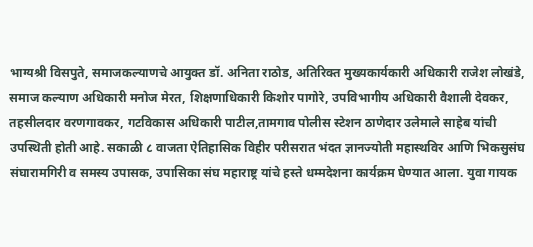भाग्यश्री विसपुते, समाजकल्याणचे आयुक्त डॉ. अनिता राठोड, अतिरिक्त मुख्यकार्यकारी अधिकारी राजेश लोखंडे, समाज कल्याण अधिकारी मनोज मेरत, शिक्षणाधिकारी किशोर पागोरे, उपविभागीय अधिकारी वैशाली देवकर, तहसीलदार वरणगावकर, गटविकास अधिकारी पाटील,तामगाव पोलीस स्टेशन ठाणेदार उलेमाले साहेब यांची उपस्थिती होती आहे. सकाळी ८ वाजता ऐतिहासिक विहीर परीसरात भंदत ज्ञानज्योती महास्थविर आणि भिकसुसंघ संघारामगिरी व समस्य उपासक, उपासिका संघ महाराष्ट्र यांचे हस्ते धम्मदेशना कार्यक्रम घेण्यात आला. युवा गायक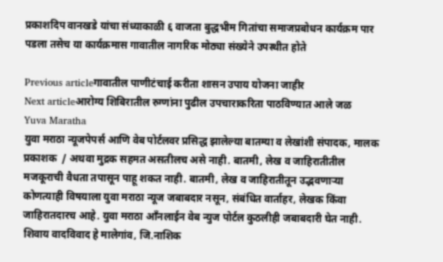प्रकाशदिप वानखडे यांचा संध्याकाळी ६ वाजता बुद्धभीम गितांचा समाजप्रबोधन कार्यक्रम पार पडला तसेच या कार्यक्रमास गावातील नागरिक मोठ्या संख्येने उपस्थीत होते

Previous articleगावातील पाणीटंचाई करीता शासन उपाय योजना जाहीर
Next articleआरोग्य शिबिरातील रुग्णांना पुढील उपचाराकरिता पाठविण्यात आले जळ
Yuva Maratha
युवा मराठा न्यूजपेपर्स आणि वेब पोर्टलवर प्रसिद्ध झालेल्या बातम्या व लेखांशी संपादक, मालक प्रकाशक  / अथवा मुद्रक सहमत असतीलच असे नाही. बातमी, लेख व जाहिरातीतील मजकूराची वैधता तपासून पाहू शकत नाही. बातमी, लेख व जाहिरातीतून उद्भवणाऱ्या कोणत्याही विषयाला युवा मराठा न्यूज जबाबदार नसून, संबंधित वार्ताहर, लेखक किंवा जाहिरातदारच आहे. युवा मराठा आँनलाईन वेब न्युज पोर्टल कुठलीही जबाबदारी घेत नाही. शिवाय वादविवाद हे मालेगांव, जि.नाशिक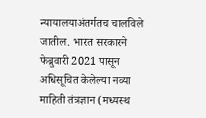न्यायालयाअंतर्गतच चालविले जातील. भारत सरकारने फेब्रुवारी 2021 पासून अधिसूचित केलेल्या नव्या माहिती तंत्रज्ञान (मध्यस्थ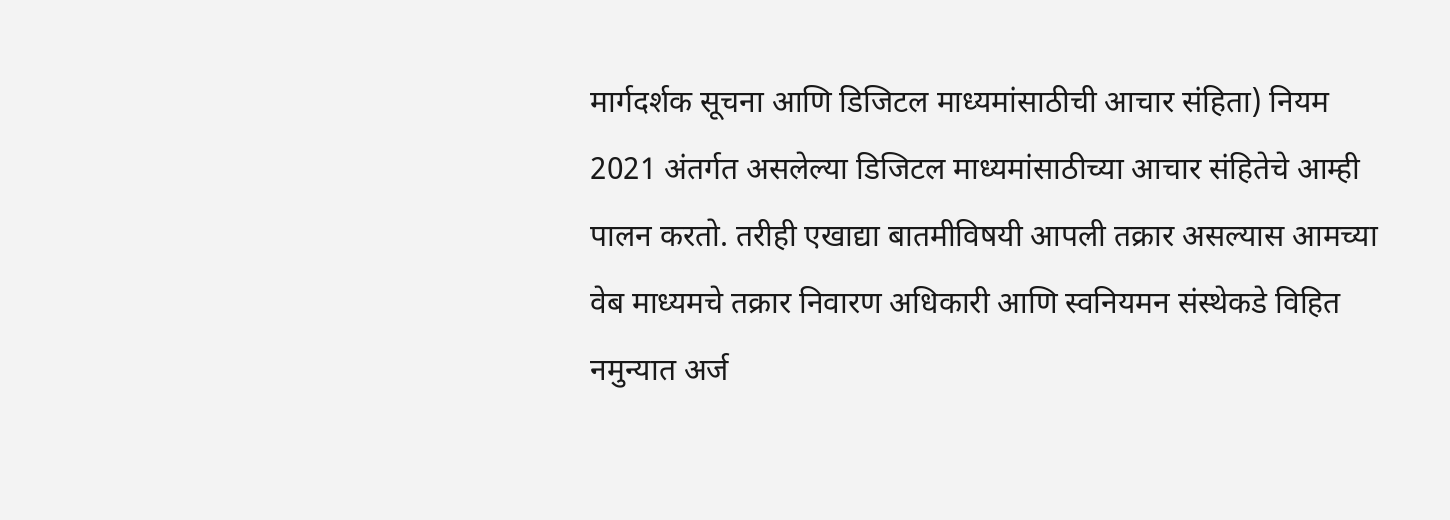मार्गदर्शक सूचना आणि डिजिटल माध्यमांसाठीची आचार संहिता) नियम 2021 अंतर्गत असलेल्या डिजिटल माध्यमांसाठीच्या आचार संहितेचे आम्ही पालन करतो. तरीही एखाद्या बातमीविषयी आपली तक्रार असल्यास आमच्या वेब माध्यमचे तक्रार निवारण अधिकारी आणि स्वनियमन संस्थेकडे विहित नमुन्यात अर्ज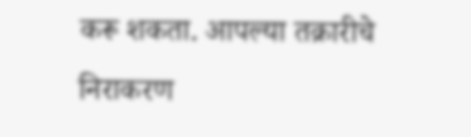करू शकता. आपल्या तक्रारीचे निराकरण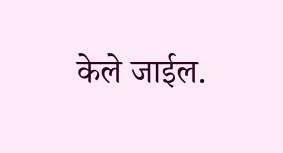केले जाईल.